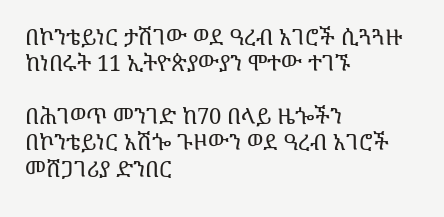በኮንቴይነር ታሽገው ወደ ዓረብ አገሮች ሲጓጓዙ ከነበሩት 11 ኢትዮጵያውያን ሞተው ተገኙ

በሕገወጥ መንገድ ከ70 በላይ ዜጐችን በኮንቴይነር አሽጐ ጉዞውን ወደ ዓረብ አገሮች መሸጋገሪያ ድንበር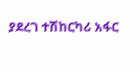ያደረገ ተሽከርካሪ አፋር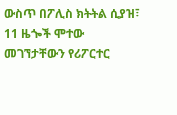ውስጥ በፖሊስ ክትትል ሲያዝ፣ 11 ዜጐች ሞተው መገኘታቸውን የሪፖርተር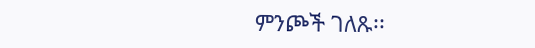ምንጮች ገለጹ፡፡